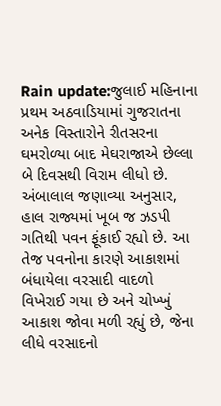Rain update:જુલાઈ મહિનાના પ્રથમ અઠવાડિયામાં ગુજરાતના અનેક વિસ્તારોને રીતસરના ઘમરોળ્યા બાદ મેઘરાજાએ છેલ્લા બે દિવસથી વિરામ લીધો છે. અંબાલાલ જણાવ્યા અનુસાર, હાલ રાજ્યમાં ખૂબ જ ઝડપી ગતિથી પવન ફૂંકાઈ રહ્યો છે. આ તેજ પવનોના કારણે આકાશમાં બંધાયેલા વરસાદી વાદળો વિખેરાઈ ગયા છે અને ચોખ્ખું આકાશ જોવા મળી રહ્યું છે, જેના લીધે વરસાદનો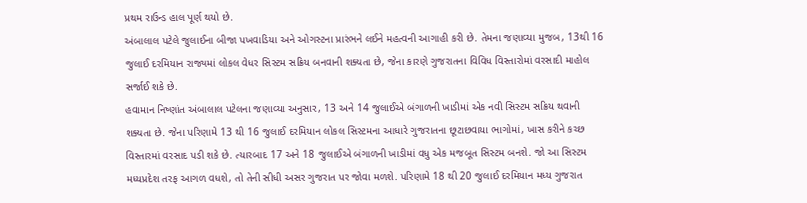પ્રથમ રાઉન્ડ હાલ પૂર્ણ થયો છે.
અંબાલાલ પટેલે જુલાઈના બીજા પખવાડિયા અને ઓગસ્ટના પ્રારંભને લઈને મહત્વની આગાહી કરી છે. તેમના જણાવ્યા મુજબ, 13થી 16 જુલાઈ દરમિયાન રાજ્યમાં લોકલ વેધર સિસ્ટમ સક્રિય બનવાની શક્યતા છે, જેના કારણે ગુજરાતના વિવિધ વિસ્તારોમાં વરસાદી માહોલ સર્જાઈ શકે છે.
હવામાન નિષ્ણાંત અંબાલાલ પટેલના જણાવ્યા અનુસાર, 13 અને 14 જુલાઈએ બંગાળની ખાડીમાં એક નવી સિસ્ટમ સક્રિય થવાની શક્યતા છે. જેના પરિણામે 13 થી 16 જુલાઈ દરમિયાન લોકલ સિસ્ટમના આધારે ગુજરાતના છૂટાછવાયા ભાગોમાં, ખાસ કરીને કચ્છ વિસ્તારમાં વરસાદ પડી શકે છે. ત્યારબાદ 17 અને 18 જુલાઈએ બંગાળની ખાડીમાં વધુ એક મજબૂત સિસ્ટમ બનશે. જો આ સિસ્ટમ મધ્યપ્રદેશ તરફ આગળ વધશે, તો તેની સીધી અસર ગુજરાત પર જોવા મળશે. પરિણામે 18 થી 20 જુલાઈ દરમિયાન મધ્ય ગુજરાત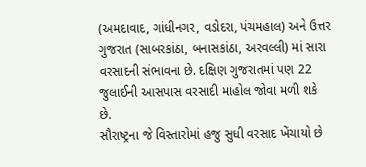(અમદાવાદ, ગાંધીનગર, વડોદરા, પંચમહાલ) અને ઉત્તર ગુજરાત (સાબરકાંઠા, બનાસકાંઠા, અરવલ્લી) માં સારા વરસાદની સંભાવના છે. દક્ષિણ ગુજરાતમાં પણ 22 જુલાઈની આસપાસ વરસાદી માહોલ જોવા મળી શકે છે.
સૌરાષ્ટ્રના જે વિસ્તારોમાં હજુ સુધી વરસાદ ખેંચાયો છે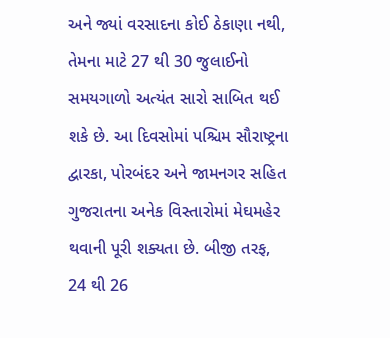અને જ્યાં વરસાદના કોઈ ઠેકાણા નથી, તેમના માટે 27 થી 30 જુલાઈનો સમયગાળો અત્યંત સારો સાબિત થઈ શકે છે. આ દિવસોમાં પશ્ચિમ સૌરાષ્ટ્રના દ્વારકા, પોરબંદર અને જામનગર સહિત ગુજરાતના અનેક વિસ્તારોમાં મેઘમહેર થવાની પૂરી શક્યતા છે. બીજી તરફ, 24 થી 26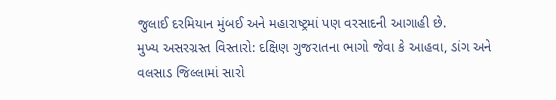જુલાઈ દરમિયાન મુંબઈ અને મહારાષ્ટ્રમાં પણ વરસાદની આગાહી છે.
મુખ્ય અસરગ્રસ્ત વિસ્તારો: દક્ષિણ ગુજરાતના ભાગો જેવા કે આહવા, ડાંગ અને વલસાડ જિલ્લામાં સારો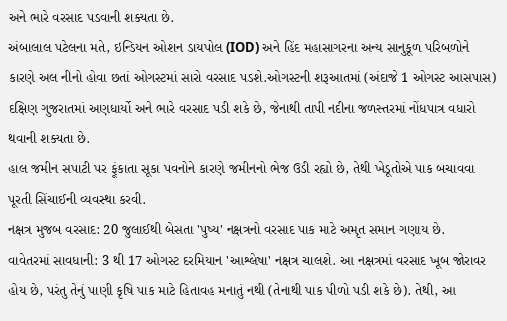અને ભારે વરસાદ પડવાની શક્યતા છે.
અંબાલાલ પટેલના મતે, ઇન્ડિયન ઓશન ડાયપોલ (IOD) અને હિંદ મહાસાગરના અન્ય સાનુકૂળ પરિબળોને કારણે અલ નીનો હોવા છતાં ઓગસ્ટમાં સારો વરસાદ પડશે.ઓગસ્ટની શરૂઆતમાં (અંદાજે 1 ઓગસ્ટ આસપાસ) દક્ષિણ ગુજરાતમાં અણધાર્યો અને ભારે વરસાદ પડી શકે છે, જેનાથી તાપી નદીના જળસ્તરમાં નોંધપાત્ર વધારો થવાની શક્યતા છે.
હાલ જમીન સપાટી પર ફૂંકાતા સૂકા પવનોને કારણે જમીનનો ભેજ ઉડી રહ્યો છે, તેથી ખેડૂતોએ પાક બચાવવા પૂરતી સિંચાઈની વ્યવસ્થા કરવી.
નક્ષત્ર મુજબ વરસાદ: 20 જુલાઈથી બેસતા 'પુષ્ય' નક્ષત્રનો વરસાદ પાક માટે અમૃત સમાન ગણાય છે.
વાવેતરમાં સાવધાની: 3 થી 17 ઓગસ્ટ દરમિયાન 'આશ્લેષા' નક્ષત્ર ચાલશે. આ નક્ષત્રમાં વરસાદ ખૂબ જોરાવર હોય છે, પરંતુ તેનું પાણી કૃષિ પાક માટે હિતાવહ મનાતું નથી (તેનાથી પાક પીળો પડી શકે છે). તેથી, આ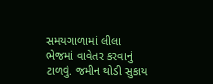સમયગાળામાં લીલા ભેજમાં વાવેતર કરવાનું ટાળવું. જમીન થોડી સુકાય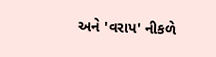અને 'વરાપ' નીકળે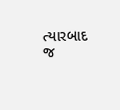ત્યારબાદ જ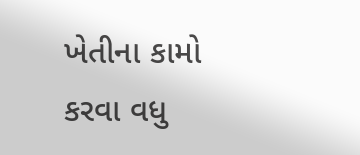ખેતીના કામો કરવા વધુ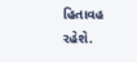હિતાવહ રહેશે.